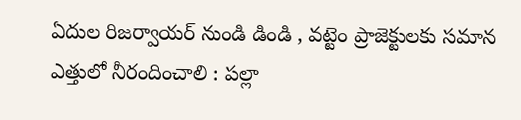ఏదుల రిజ‌ర్వాయ‌ర్ నుండి డిండి , వ‌ట్టెం ప్రాజెక్టులకు స‌మాన ఎత్తులో నీరందించాలి : ప‌ల్లా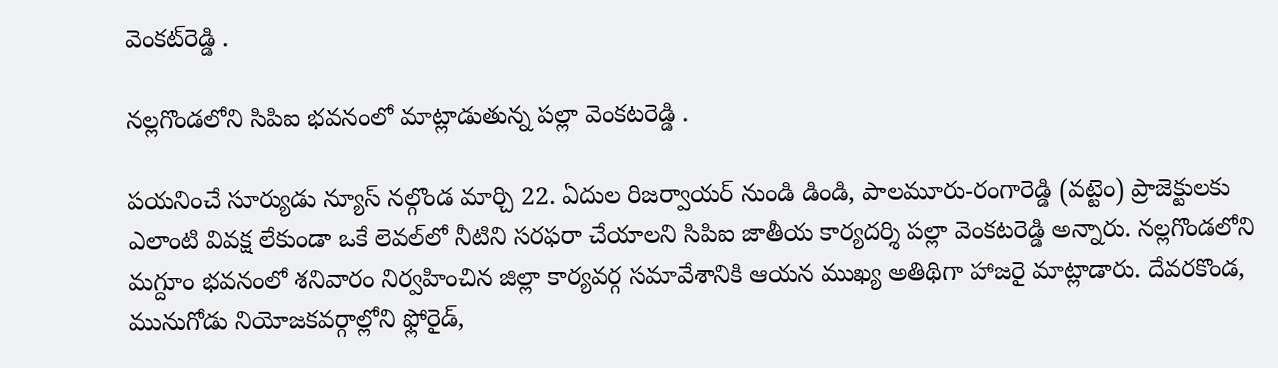వెంక‌ట్‌రెడ్డి .

నల్లగొండలోని సిపిఐ భవనంలో మాట్లాడుతున్న పల్లా వెంకటరెడ్డి .

పయనించే సూర్యుడు న్యూస్ నల్గొండ మార్చి 22. ఏదుల రిజ‌ర్వాయ‌ర్ నుండి డిండి, పాలమూరు-రంగారెడ్డి (వ‌ట్టెం) ప్రాజెక్టులకు ఎలాంటి వివక్ష లేకుండా ఒకే లెవల్‌లో నీటిని సరఫరా చేయాలని సిపిఐ జాతీయ కార్యదర్శి పల్లా వెంకటరెడ్డి అన్నారు. నల్లగొండలోని మగ్దూం భవనంలో శనివారం నిర్వహించిన జిల్లా కార్యవర్గ సమావేశానికి ఆయ‌న ముఖ్య అతిథిగా హాజరై మాట్లాడారు. దేవరకొండ, మునుగోడు నియోజకవర్గాల్లోని ఫ్లోరైడ్,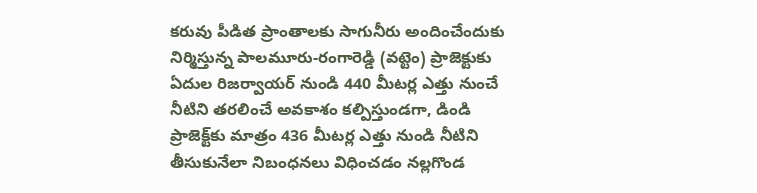కరువు పీడిత ప్రాంతాలకు సాగునీరు అందించేందుకు నిర్మిస్తున్న పాలమూరు-రంగారెడ్డి (వట్టెం) ప్రాజెక్టుకు ఏదుల రిజ‌ర్వాయ‌ర్ నుండి 440 మీటర్ల ఎత్తు నుంచే నీటిని తరలించే అవకాశం కల్పిస్తుండగా, డిండి ప్రాజెక్ట్‌కు మాత్రం 436 మీటర్ల ఎత్తు నుండి నీటిని తీసుకునేలా నిబంధనలు విధించడం న‌ల్లగొండ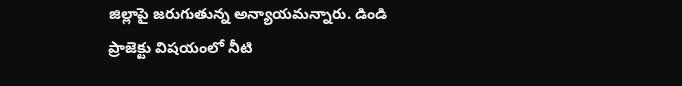జిల్లాపై జరుగుతున్న అన్యాయమన్నారు. డిండి ప్రాజెక్టు విషయంలో నీటి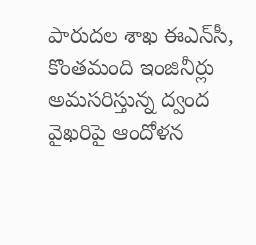పారుదల శాఖ ఈఎన్‌సీ, కొంతమంది ఇంజినీర్లు అమసరిస్తున్న ద్వంద వైఖరిపై ఆందోళన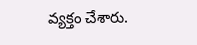వ్యక్తం చేశారు.